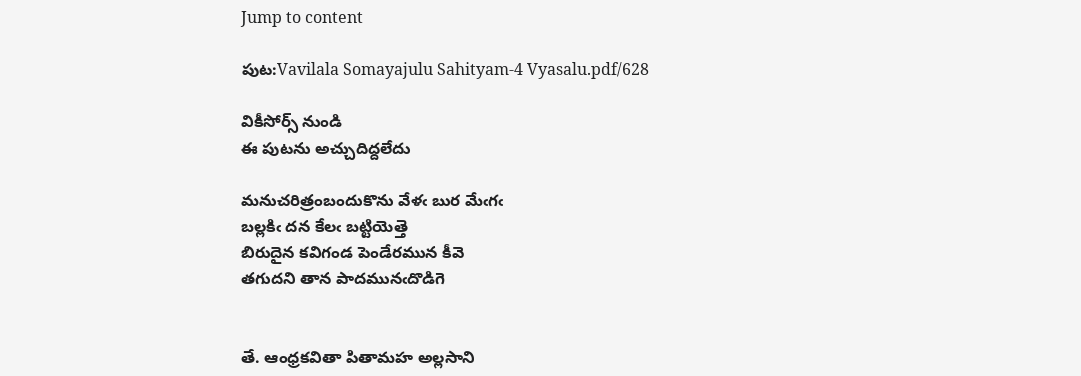Jump to content

పుట:Vavilala Somayajulu Sahityam-4 Vyasalu.pdf/628

వికీసోర్స్ నుండి
ఈ పుటను అచ్చుదిద్దలేదు

మనుచరిత్రంబందుకొను వేళఁ బుర మేఁగఁ
బల్లకిఁ దన కేలఁ బట్టియెత్తె
బిరుదైన కవిగండ పెండేరమున కీవె
తగుదని తాన పాదమునఁదొడిగె


తే. ఆంధ్రకవితా పితామహ అల్లసాని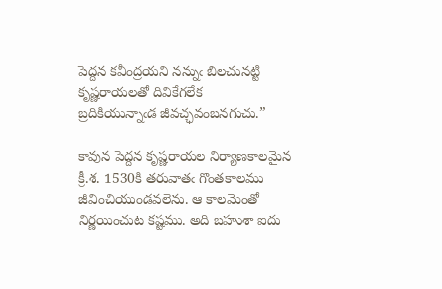పెద్దన కవీంద్రయని నన్నుఁ బిలచునట్టి
కృష్ణరాయలతో దివికేగలేక
బ్రదికియున్నాఁడ జీవచ్ఛవంబనగుచు.”

కావున పెద్దన కృష్ణరాయల నిర్యాణకాలమైన క్రీ.శ. 1530కి తరువాతఁ గొంతకాలము జీవించియుండవలెను. ఆ కాలమెంతో నిర్ణయించుట కష్టము. అది బహుశా ఐదు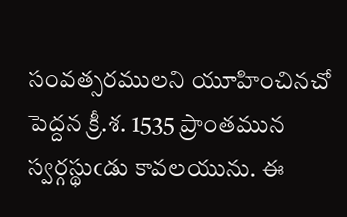సంవత్సరములని యూహించినచో పెద్దన క్రీ.శ. 1535 ప్రాంతమున స్వర్గస్థుఁడు కావలయును. ఈ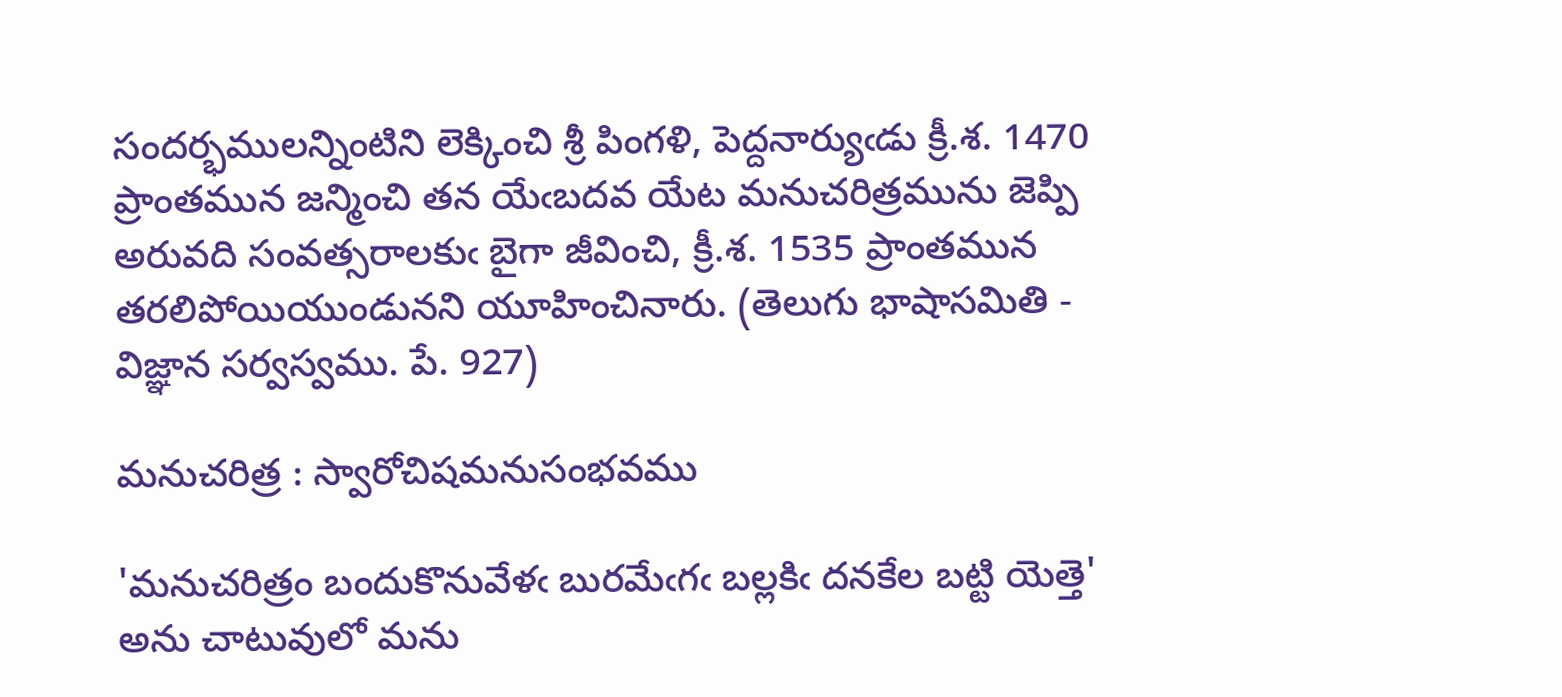సందర్భములన్నింటిని లెక్కించి శ్రీ పింగళి, పెద్దనార్యుఁడు క్రీ.శ. 1470 ప్రాంతమున జన్మించి తన యేఁబదవ యేట మనుచరిత్రమును జెప్పి అరువది సంవత్సరాలకుఁ బైగా జీవించి, క్రీ.శ. 1535 ప్రాంతమున తరలిపోయియుండునని యూహించినారు. (తెలుగు భాషాసమితి - విజ్ఞాన సర్వస్వము. పే. 927)

మనుచరిత్ర : స్వారోచిషమనుసంభవము

'మనుచరిత్రం బందుకొనువేళఁ బురమేఁగఁ బల్లకిఁ దనకేల బట్టి యెత్తె' అను చాటువులో మను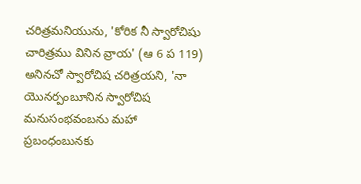చరిత్రమనియును, 'కోరిక నీ స్వారోచిషు చారిత్రము వినిన వ్రాయ' (ఆ 6 ప 119) అనినచో స్వారోచిష చరిత్రయని, 'నా యొనర్పంబూనిన స్వారోచిష మనుసంభవంబను మహా ప్రబంధంబునకు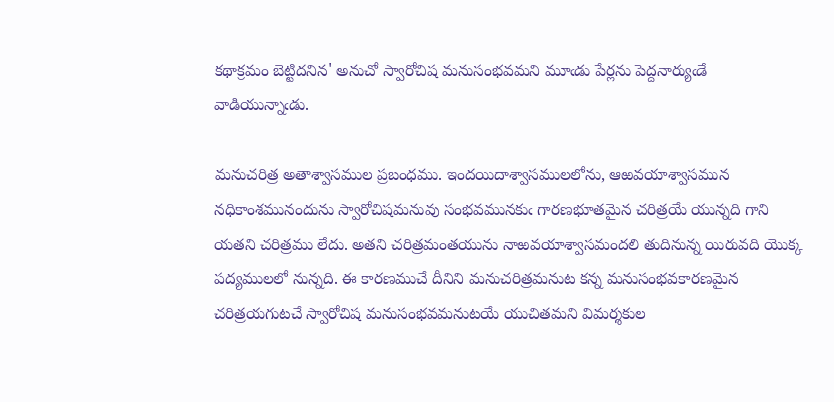కథాక్రమం బెట్టిదనిన' అనుచో స్వారోచిష మనుసంభవమని మూఁడు పేర్లను పెద్దనార్యుఁడే వాడియున్నాఁడు.

మనుచరిత్ర అతాశ్వాసముల ప్రబంధము. ఇందయిదాశ్వాసములలోను, ఆఱవయాశ్వాసమున నధికాంశమునందును స్వారోచిషమనువు సంభవమునకుఁ గారణభూతమైన చరిత్రయే యున్నది గాని యతని చరిత్రము లేదు. అతని చరిత్రమంతయును నాఱవయాశ్వాసమందలి తుదినున్న యిరువది యొక్క పద్యములలో నున్నది. ఈ కారణముచే దీనిని మనుచరిత్రమనుట కన్న మనుసంభవకారణమైన చరిత్రయగుటచే స్వారోచిష మనుసంభవమనుటయే యుచితమని విమర్శకుల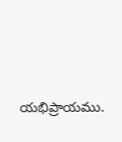యభిప్రాయము.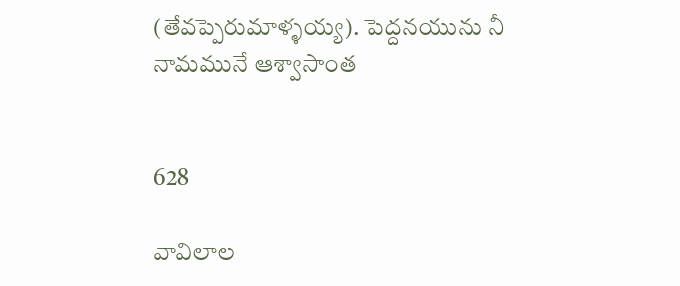(తేవప్పెరుమాళ్ళయ్య). పెద్దనయును నీ నామమునే ఆశ్వాసాంత


628

వావిలాల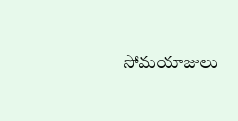సోమయాజులు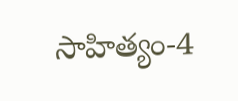సాహిత్యం-4